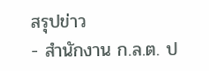สรุปข่าว
- สำนักงาน ก.ล.ต. ป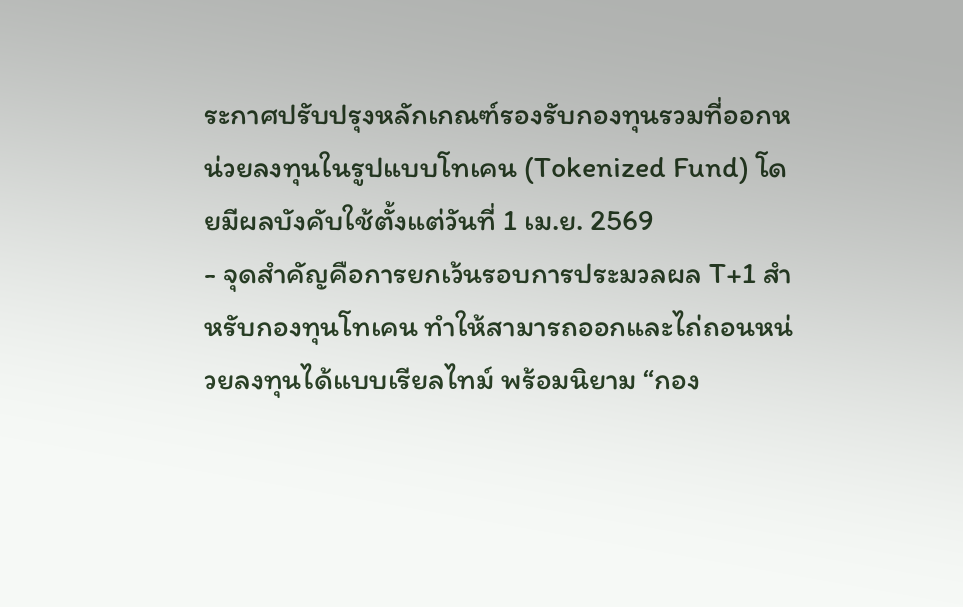ระกาศปรับปรุงหลักเกณฑ์รองรับกองทุนรวมที่ออกหน่วยลงทุนในรูปแบบโทเคน (Tokenized Fund) โดยมีผลบังคับใช้ตั้งแต่วันที่ 1 เม.ย. 2569
- จุดสำคัญคือการยกเว้นรอบการประมวลผล T+1 สำหรับกองทุนโทเคน ทำให้สามารถออกและไถ่ถอนหน่วยลงทุนได้แบบเรียลไทม์ พร้อมนิยาม “กอง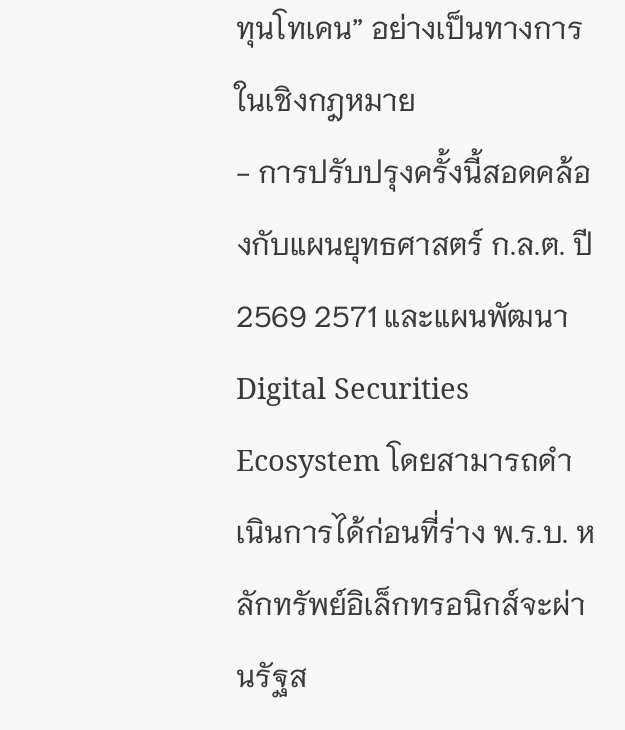ทุนโทเคน” อย่างเป็นทางการในเชิงกฎหมาย
- การปรับปรุงครั้งนี้สอดคล้องกับแผนยุทธศาสตร์ ก.ล.ต. ปี 2569 2571 และแผนพัฒนา Digital Securities Ecosystem โดยสามารถดำเนินการได้ก่อนที่ร่าง พ.ร.บ. หลักทรัพย์อิเล็กทรอนิกส์จะผ่านรัฐส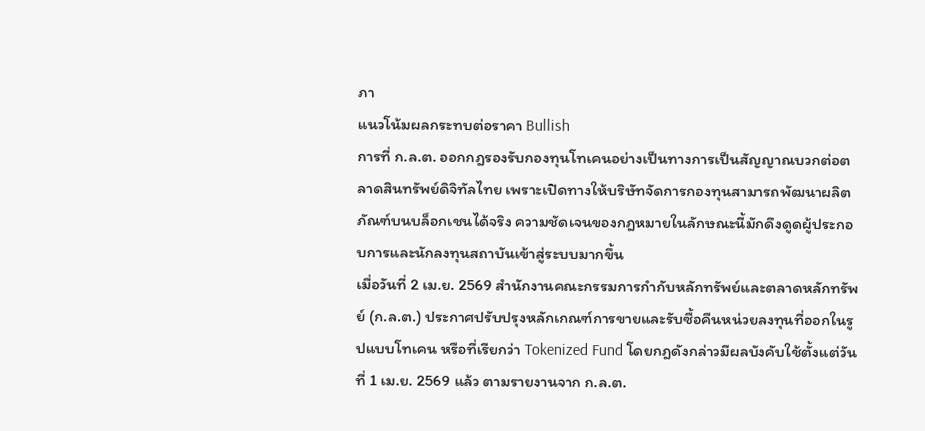ภา
แนวโน้มผลกระทบต่อราคา Bullish
การที่ ก.ล.ต. ออกกฎรองรับกองทุนโทเคนอย่างเป็นทางการเป็นสัญญาณบวกต่อตลาดสินทรัพย์ดิจิทัลไทย เพราะเปิดทางให้บริษัทจัดการกองทุนสามารถพัฒนาผลิตภัณฑ์บนบล็อกเชนได้จริง ความชัดเจนของกฎหมายในลักษณะนี้มักดึงดูดผู้ประกอบการและนักลงทุนสถาบันเข้าสู่ระบบมากขึ้น
เมื่อวันที่ 2 เม.ย. 2569 สำนักงานคณะกรรมการกำกับหลักทรัพย์และตลาดหลักทรัพย์ (ก.ล.ต.) ประกาศปรับปรุงหลักเกณฑ์การขายและรับซื้อคืนหน่วยลงทุนที่ออกในรูปแบบโทเคน หรือที่เรียกว่า Tokenized Fund โดยกฎดังกล่าวมีผลบังคับใช้ตั้งแต่วันที่ 1 เม.ย. 2569 แล้ว ตามรายงานจาก ก.ล.ต.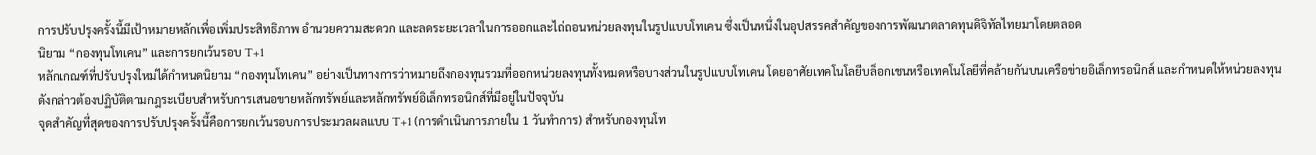การปรับปรุงครั้งนี้มีเป้าหมายหลักเพื่อเพิ่มประสิทธิภาพ อำนวยความสะดวก และลดระยะเวลาในการออกและไถ่ถอนหน่วยลงทุนในรูปแบบโทเคน ซึ่งเป็นหนึ่งในอุปสรรคสำคัญของการพัฒนาตลาดทุนดิจิทัลไทยมาโดยตลอด
นิยาม “กองทุนโทเคน” และการยกเว้นรอบ T+1
หลักเกณฑ์ที่ปรับปรุงใหม่ได้กำหนดนิยาม “กองทุนโทเคน” อย่างเป็นทางการว่าหมายถึงกองทุนรวมที่ออกหน่วยลงทุนทั้งหมดหรือบางส่วนในรูปแบบโทเคน โดยอาศัยเทคโนโลยีบล็อกเชนหรือเทคโนโลยีที่คล้ายกันบนเครือข่ายอิเล็กทรอนิกส์ และกำหนดให้หน่วยลงทุนดังกล่าวต้องปฏิบัติตามกฎระเบียบสำหรับการเสนอขายหลักทรัพย์และหลักทรัพย์อิเล็กทรอนิกส์ที่มีอยู่ในปัจจุบัน
จุดสำคัญที่สุดของการปรับปรุงครั้งนี้คือการยกเว้นรอบการประมวลผลแบบ T+1 (การดำเนินการภายใน 1 วันทำการ) สำหรับกองทุนโท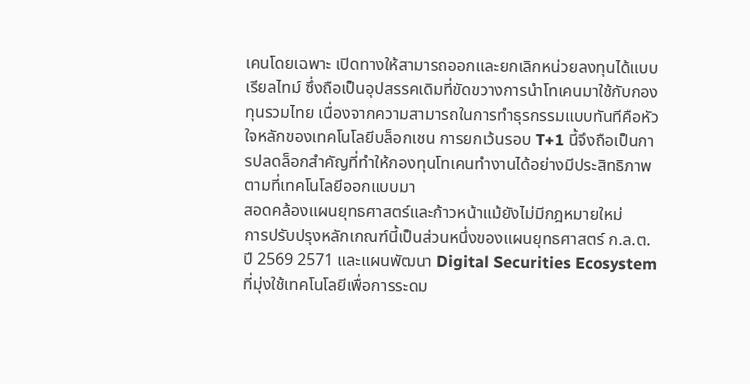เคนโดยเฉพาะ เปิดทางให้สามารถออกและยกเลิกหน่วยลงทุนได้แบบเรียลไทม์ ซึ่งถือเป็นอุปสรรคเดิมที่ขัดขวางการนำโทเคนมาใช้กับกองทุนรวมไทย เนื่องจากความสามารถในการทำธุรกรรมแบบทันทีคือหัวใจหลักของเทคโนโลยีบล็อกเชน การยกเว้นรอบ T+1 นี้จึงถือเป็นการปลดล็อกสำคัญที่ทำให้กองทุนโทเคนทำงานได้อย่างมีประสิทธิภาพตามที่เทคโนโลยีออกแบบมา
สอดคล้องแผนยุทธศาสตร์และก้าวหน้าแม้ยังไม่มีกฎหมายใหม่
การปรับปรุงหลักเกณฑ์นี้เป็นส่วนหนึ่งของแผนยุทธศาสตร์ ก.ล.ต. ปี 2569 2571 และแผนพัฒนา Digital Securities Ecosystem ที่มุ่งใช้เทคโนโลยีเพื่อการระดม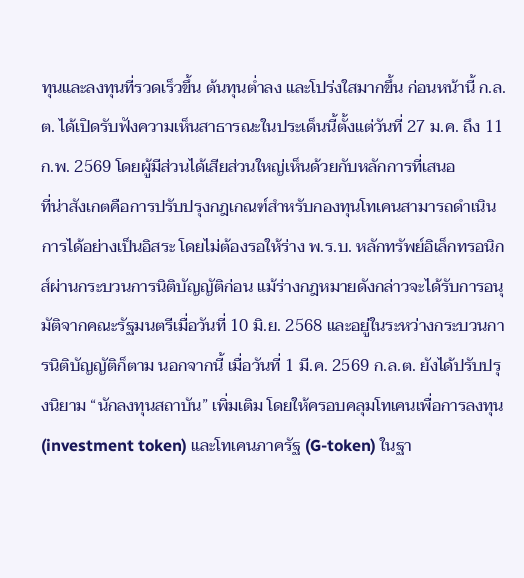ทุนและลงทุนที่รวดเร็วขึ้น ต้นทุนต่ำลง และโปร่งใสมากขึ้น ก่อนหน้านี้ ก.ล.ต. ได้เปิดรับฟังความเห็นสาธารณะในประเด็นนี้ตั้งแต่วันที่ 27 ม.ค. ถึง 11 ก.พ. 2569 โดยผู้มีส่วนได้เสียส่วนใหญ่เห็นด้วยกับหลักการที่เสนอ
ที่น่าสังเกตคือการปรับปรุงกฎเกณฑ์สำหรับกองทุนโทเคนสามารถดำเนินการได้อย่างเป็นอิสระ โดยไม่ต้องรอให้ร่าง พ.ร.บ. หลักทรัพย์อิเล็กทรอนิกส์ผ่านกระบวนการนิติบัญญัติก่อน แม้ร่างกฎหมายดังกล่าวจะได้รับการอนุมัติจากคณะรัฐมนตรีเมื่อวันที่ 10 มิ.ย. 2568 และอยู่ในระหว่างกระบวนการนิติบัญญัติก็ตาม นอกจากนี้ เมื่อวันที่ 1 มี.ค. 2569 ก.ล.ต. ยังได้ปรับปรุงนิยาม “นักลงทุนสถาบัน” เพิ่มเติม โดยให้ครอบคลุมโทเคนเพื่อการลงทุน (investment token) และโทเคนภาครัฐ (G-token) ในฐา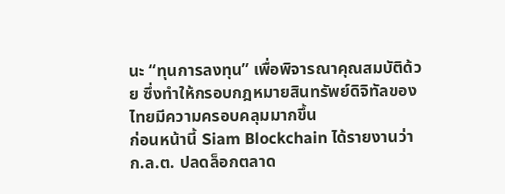นะ “ทุนการลงทุน” เพื่อพิจารณาคุณสมบัติด้วย ซึ่งทำให้กรอบกฎหมายสินทรัพย์ดิจิทัลของไทยมีความครอบคลุมมากขึ้น
ก่อนหน้านี้ Siam Blockchain ได้รายงานว่า ก.ล.ต. ปลดล็อกตลาด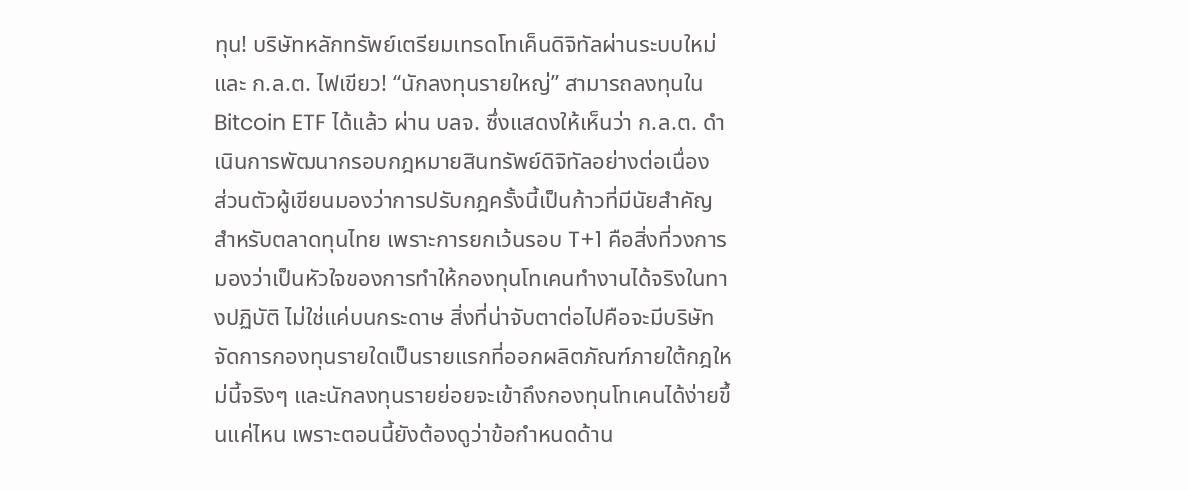ทุน! บริษัทหลักทรัพย์เตรียมเทรดโทเค็นดิจิทัลผ่านระบบใหม่ และ ก.ล.ต. ไฟเขียว! “นักลงทุนรายใหญ่” สามารถลงทุนใน Bitcoin ETF ได้แล้ว ผ่าน บลจ. ซึ่งแสดงให้เห็นว่า ก.ล.ต. ดำเนินการพัฒนากรอบกฎหมายสินทรัพย์ดิจิทัลอย่างต่อเนื่อง
ส่วนตัวผู้เขียนมองว่าการปรับกฎครั้งนี้เป็นก้าวที่มีนัยสำคัญสำหรับตลาดทุนไทย เพราะการยกเว้นรอบ T+1 คือสิ่งที่วงการมองว่าเป็นหัวใจของการทำให้กองทุนโทเคนทำงานได้จริงในทางปฏิบัติ ไม่ใช่แค่บนกระดาษ สิ่งที่น่าจับตาต่อไปคือจะมีบริษัทจัดการกองทุนรายใดเป็นรายแรกที่ออกผลิตภัณฑ์ภายใต้กฎใหม่นี้จริงๆ และนักลงทุนรายย่อยจะเข้าถึงกองทุนโทเคนได้ง่ายขึ้นแค่ไหน เพราะตอนนี้ยังต้องดูว่าข้อกำหนดด้าน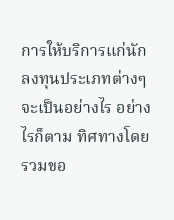การให้บริการแก่นักลงทุนประเภทต่างๆ จะเป็นอย่างไร อย่างไรก็ตาม ทิศทางโดยรวมขอ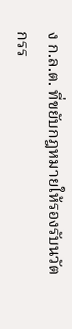ง ก.ล.ต. ที่ขยับกฎหมายให้รองรับนวัตกรร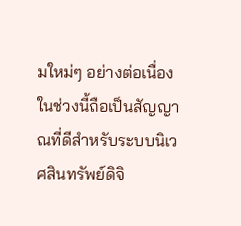มใหม่ๆ อย่างต่อเนื่องในช่วงนี้ถือเป็นสัญญาณที่ดีสำหรับระบบนิเวศสินทรัพย์ดิจิ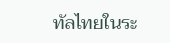ทัลไทยในระ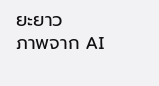ยะยาว
ภาพจาก AI